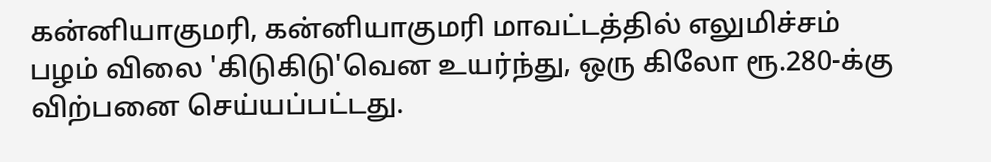கன்னியாகுமரி, கன்னியாகுமரி மாவட்டத்தில் எலுமிச்சம் பழம் விலை 'கிடுகிடு'வென உயர்ந்து, ஒரு கிலோ ரூ.280-க்கு விற்பனை செய்யப்பட்டது.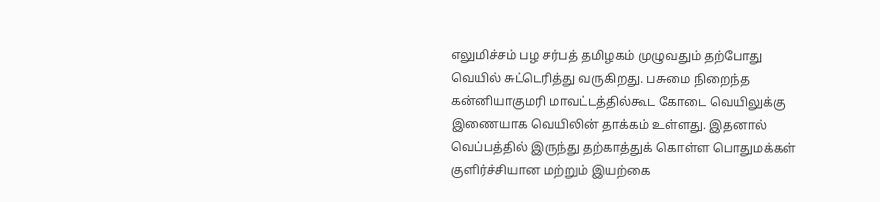எலுமிச்சம் பழ சர்பத் தமிழகம் முழுவதும் தற்போது வெயில் சுட்டெரித்து வருகிறது. பசுமை நிறைந்த கன்னியாகுமரி மாவட்டத்தில்கூட கோடை வெயிலுக்கு இணையாக வெயிலின் தாக்கம் உள்ளது. இதனால் வெப்பத்தில் இருந்து தற்காத்துக் கொள்ள பொதுமக்கள் குளிர்ச்சியான மற்றும் இயற்கை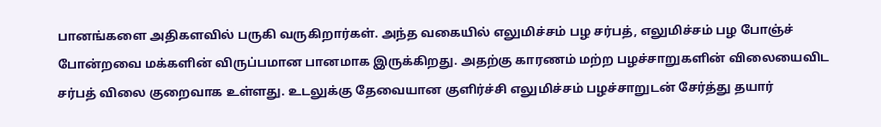பானங்களை அதிகளவில் பருகி வருகிறார்கள். அந்த வகையில் எலுமிச்சம் பழ சர்பத், எலுமிச்சம் பழ போஞ்ச் போன்றவை மக்களின் விருப்பமான பானமாக இருக்கிறது. அதற்கு காரணம் மற்ற பழச்சாறுகளின் விலையைவிட சர்பத் விலை குறைவாக உள்ளது. உடலுக்கு தேவையான குளிர்ச்சி எலுமிச்சம் பழச்சாறுடன் சேர்த்து தயார்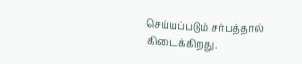செய்யப்படும் சர்பத்தால் கிடைக்கிறது.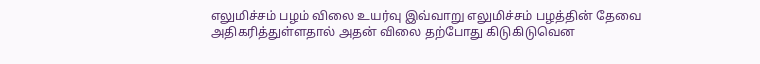எலுமிச்சம் பழம் விலை உயர்வு இவ்வாறு எலுமிச்சம் பழத்தின் தேவை அதிகரித்துள்ளதால் அதன் விலை தற்போது கிடுகிடுவென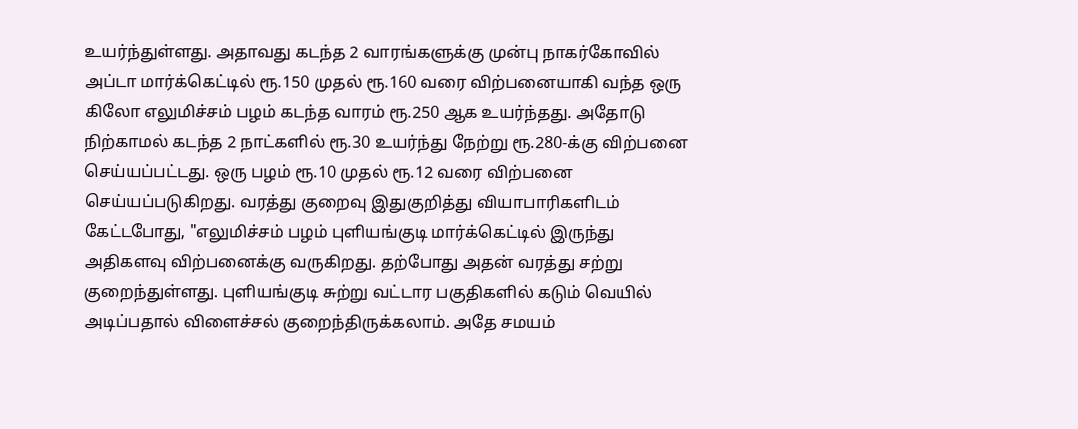உயர்ந்துள்ளது. அதாவது கடந்த 2 வாரங்களுக்கு முன்பு நாகர்கோவில் அப்டா மார்க்கெட்டில் ரூ.150 முதல் ரூ.160 வரை விற்பனையாகி வந்த ஒரு கிலோ எலுமிச்சம் பழம் கடந்த வாரம் ரூ.250 ஆக உயர்ந்தது. அதோடு நிற்காமல் கடந்த 2 நாட்களில் ரூ.30 உயர்ந்து நேற்று ரூ.280-க்கு விற்பனை செய்யப்பட்டது. ஒரு பழம் ரூ.10 முதல் ரூ.12 வரை விற்பனை செய்யப்படுகிறது. வரத்து குறைவு இதுகுறித்து வியாபாரிகளிடம் கேட்டபோது, "எலுமிச்சம் பழம் புளியங்குடி மார்க்கெட்டில் இருந்து அதிகளவு விற்பனைக்கு வருகிறது. தற்போது அதன் வரத்து சற்று குறைந்துள்ளது. புளியங்குடி சுற்று வட்டார பகுதிகளில் கடும் வெயில் அடிப்பதால் விளைச்சல் குறைந்திருக்கலாம். அதே சமயம்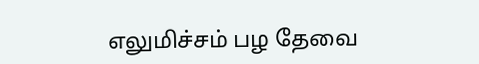எலுமிச்சம் பழ தேவை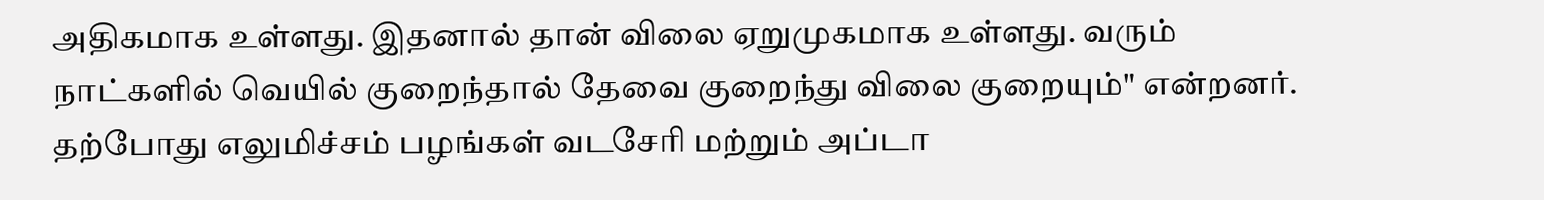அதிகமாக உள்ளது. இதனால் தான் விலை ஏறுமுகமாக உள்ளது. வரும் நாட்களில் வெயில் குறைந்தால் தேவை குறைந்து விலை குறையும்" என்றனர். தற்போது எலுமிச்சம் பழங்கள் வடசேரி மற்றும் அப்டா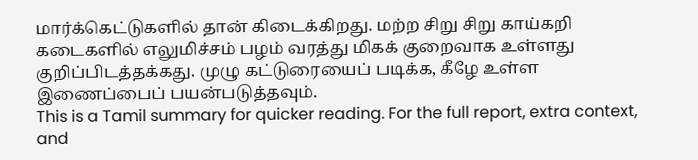மார்க்கெட்டுகளில் தான் கிடைக்கிறது. மற்ற சிறு சிறு காய்கறி கடைகளில் எலுமிச்சம் பழம் வரத்து மிகக் குறைவாக உள்ளது குறிப்பிடத்தக்கது. முழு கட்டுரையைப் படிக்க, கீழே உள்ள இணைப்பைப் பயன்படுத்தவும்.
This is a Tamil summary for quicker reading. For the full report, extra context, and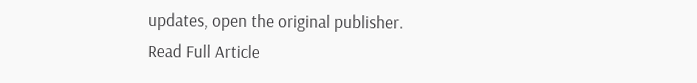updates, open the original publisher.
Read Full Article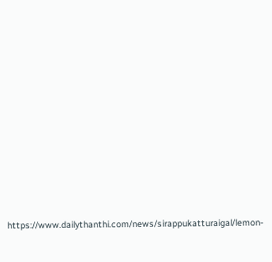https://www.dailythanthi.com/news/sirappukatturaigal/lemon-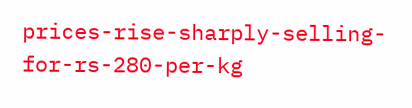prices-rise-sharply-selling-for-rs-280-per-kg